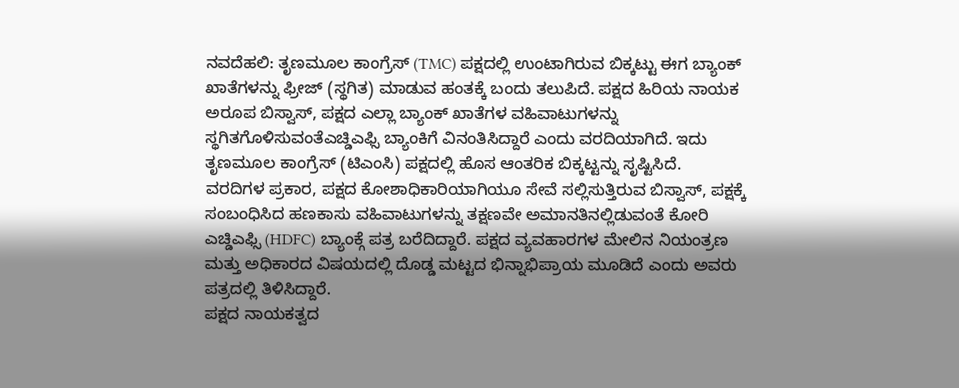ನವದೆಹಲಿ: ತೃಣಮೂಲ ಕಾಂಗ್ರೆಸ್ (TMC) ಪಕ್ಷದಲ್ಲಿ ಉಂಟಾಗಿರುವ ಬಿಕ್ಕಟ್ಟು ಈಗ ಬ್ಯಾಂಕ್ ಖಾತೆಗಳನ್ನು ಫ್ರೀಜ್ (ಸ್ಥಗಿತ) ಮಾಡುವ ಹಂತಕ್ಕೆ ಬಂದು ತಲುಪಿದೆ. ಪಕ್ಷದ ಹಿರಿಯ ನಾಯಕ ಅರೂಪ ಬಿಸ್ವಾಸ್, ಪಕ್ಷದ ಎಲ್ಲಾ ಬ್ಯಾಂಕ್ ಖಾತೆಗಳ ವಹಿವಾಟುಗಳನ್ನು ಸ್ಥಗಿತಗೊಳಿಸುವಂತೆಎಚ್ಡಿಎಫ್ಸಿ ಬ್ಯಾಂಕಿಗೆ ವಿನಂತಿಸಿದ್ದಾರೆ ಎಂದು ವರದಿಯಾಗಿದೆ. ಇದು ತೃಣಮೂಲ ಕಾಂಗ್ರೆಸ್ (ಟಿಎಂಸಿ) ಪಕ್ಷದಲ್ಲಿ ಹೊಸ ಆಂತರಿಕ ಬಿಕ್ಕಟ್ಟನ್ನು ಸೃಷ್ಟಿಸಿದೆ.
ವರದಿಗಳ ಪ್ರಕಾರ, ಪಕ್ಷದ ಕೋಶಾಧಿಕಾರಿಯಾಗಿಯೂ ಸೇವೆ ಸಲ್ಲಿಸುತ್ತಿರುವ ಬಿಸ್ವಾಸ್, ಪಕ್ಷಕ್ಕೆ ಸಂಬಂಧಿಸಿದ ಹಣಕಾಸು ವಹಿವಾಟುಗಳನ್ನು ತಕ್ಷಣವೇ ಅಮಾನತಿನಲ್ಲಿಡುವಂತೆ ಕೋರಿ ಎಚ್ಡಿಎಫ್ಸಿ (HDFC) ಬ್ಯಾಂಕ್ಗೆ ಪತ್ರ ಬರೆದಿದ್ದಾರೆ. ಪಕ್ಷದ ವ್ಯವಹಾರಗಳ ಮೇಲಿನ ನಿಯಂತ್ರಣ ಮತ್ತು ಅಧಿಕಾರದ ವಿಷಯದಲ್ಲಿ ದೊಡ್ಡ ಮಟ್ಟದ ಭಿನ್ನಾಭಿಪ್ರಾಯ ಮೂಡಿದೆ ಎಂದು ಅವರು ಪತ್ರದಲ್ಲಿ ತಿಳಿಸಿದ್ದಾರೆ.
ಪಕ್ಷದ ನಾಯಕತ್ವದ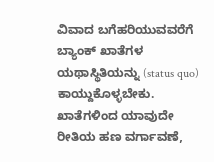ವಿವಾದ ಬಗೆಹರಿಯುವವರೆಗೆ ಬ್ಯಾಂಕ್ ಖಾತೆಗಳ ಯಥಾಸ್ಥಿತಿಯನ್ನು (status quo) ಕಾಯ್ದುಕೊಳ್ಳಬೇಕು. ಖಾತೆಗಳಿಂದ ಯಾವುದೇ ರೀತಿಯ ಹಣ ವರ್ಗಾವಣೆ,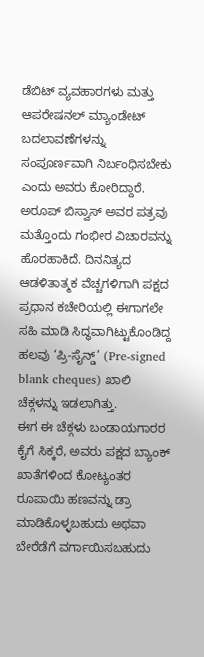ಡೆಬಿಟ್ ವ್ಯವಹಾರಗಳು ಮತ್ತು ಆಪರೇಷನಲ್ ಮ್ಯಾಂಡೇಟ್ ಬದಲಾವಣೆಗಳನ್ನು ಸಂಪೂರ್ಣವಾಗಿ ನಿರ್ಬಂಧಿಸಬೇಕು ಎಂದು ಅವರು ಕೋರಿದ್ದಾರೆ.
ಅರೂಪ್ ಬಿಸ್ವಾಸ್ ಅವರ ಪತ್ರವು ಮತ್ತೊಂದು ಗಂಭೀರ ವಿಚಾರವನ್ನು ಹೊರಹಾಕಿದೆ. ದಿನನಿತ್ಯದ ಆಡಳಿತಾತ್ಮಕ ವೆಚ್ಚಗಳಿಗಾಗಿ ಪಕ್ಷದ ಪ್ರಧಾನ ಕಚೇರಿಯಲ್ಲಿ ಈಗಾಗಲೇ ಸಹಿ ಮಾಡಿ ಸಿದ್ಧವಾಗಿಟ್ಟುಕೊಂಡಿದ್ದ ಹಲವು ‘ಪ್ರಿ-ಸೈನ್ಡ್’ (Pre-signed blank cheques) ಖಾಲಿ ಚೆಕ್ಗಳನ್ನು ಇಡಲಾಗಿತ್ತು.
ಈಗ ಈ ಚೆಕ್ಗಳು ಬಂಡಾಯಗಾರರ ಕೈಗೆ ಸಿಕ್ಕರೆ, ಅವರು ಪಕ್ಷದ ಬ್ಯಾಂಕ್ ಖಾತೆಗಳಿಂದ ಕೋಟ್ಯಂತರ ರೂಪಾಯಿ ಹಣವನ್ನು ಡ್ರಾ ಮಾಡಿಕೊಳ್ಳಬಹುದು ಅಥವಾ ಬೇರೆಡೆಗೆ ವರ್ಗಾಯಿಸಬಹುದು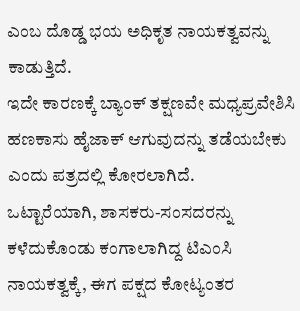ಎಂಬ ದೊಡ್ಡ ಭಯ ಅಧಿಕೃತ ನಾಯಕತ್ವವನ್ನು ಕಾಡುತ್ತಿದೆ.
ಇದೇ ಕಾರಣಕ್ಕೆ ಬ್ಯಾಂಕ್ ತಕ್ಷಣವೇ ಮಧ್ಯಪ್ರವೇಶಿಸಿ ಹಣಕಾಸು ಹೈಜಾಕ್ ಆಗುವುದನ್ನು ತಡೆಯಬೇಕು ಎಂದು ಪತ್ರದಲ್ಲಿ ಕೋರಲಾಗಿದೆ.
ಒಟ್ಟಾರೆಯಾಗಿ, ಶಾಸಕರು-ಸಂಸದರನ್ನು ಕಳೆದುಕೊಂಡು ಕಂಗಾಲಾಗಿದ್ದ ಟಿಎಂಸಿ ನಾಯಕತ್ವಕ್ಕೆ, ಈಗ ಪಕ್ಷದ ಕೋಟ್ಯಂತರ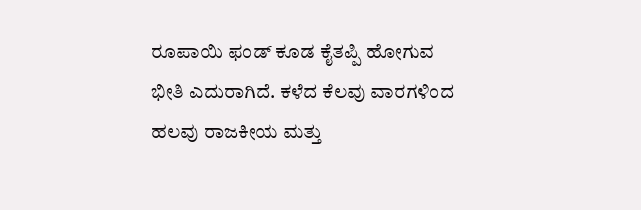ರೂಪಾಯಿ ಫಂಡ್ ಕೂಡ ಕೈತಪ್ಪಿ ಹೋಗುವ ಭೀತಿ ಎದುರಾಗಿದೆ. ಕಳೆದ ಕೆಲವು ವಾರಗಳಿಂದ ಹಲವು ರಾಜಕೀಯ ಮತ್ತು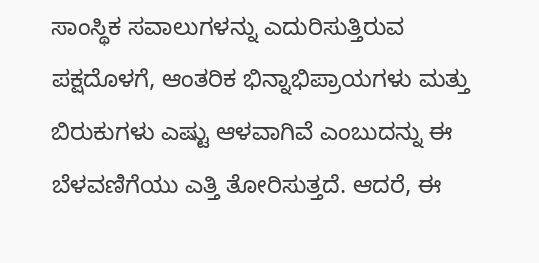ಸಾಂಸ್ಥಿಕ ಸವಾಲುಗಳನ್ನು ಎದುರಿಸುತ್ತಿರುವ ಪಕ್ಷದೊಳಗೆ, ಆಂತರಿಕ ಭಿನ್ನಾಭಿಪ್ರಾಯಗಳು ಮತ್ತು ಬಿರುಕುಗಳು ಎಷ್ಟು ಆಳವಾಗಿವೆ ಎಂಬುದನ್ನು ಈ ಬೆಳವಣಿಗೆಯು ಎತ್ತಿ ತೋರಿಸುತ್ತದೆ. ಆದರೆ, ಈ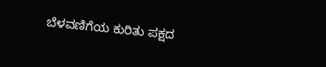ಬೆಳವಣಿಗೆಯ ಕುರಿತು ಪಕ್ಷದ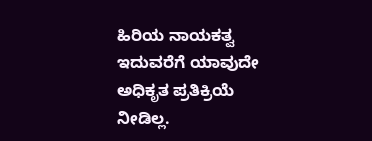ಹಿರಿಯ ನಾಯಕತ್ವ ಇದುವರೆಗೆ ಯಾವುದೇ ಅಧಿಕೃತ ಪ್ರತಿಕ್ರಿಯೆ ನೀಡಿಲ್ಲ.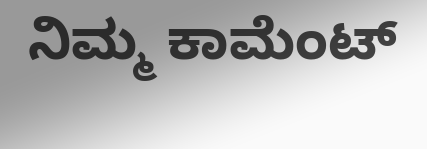ನಿಮ್ಮ ಕಾಮೆಂಟ್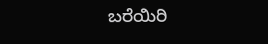ಬರೆಯಿರಿ